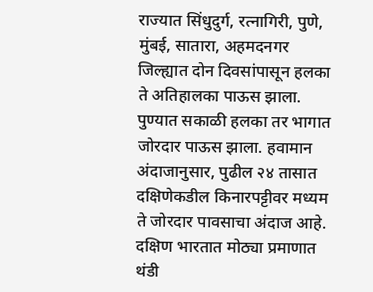राज्यात सिंधुदुर्ग, रत्नागिरी, पुणे, मुंबई, सातारा, अहमदनगर जिल्ह्यात दोन दिवसांपासून हलका ते अतिहालका पाऊस झाला. पुण्यात सकाळी हलका तर भागात जोरदार पाऊस झाला. हवामान अंदाजानुसार, पुढील २४ तासात दक्षिणेकडील किनारपट्टीवर मध्यम ते जोरदार पावसाचा अंदाज आहे. दक्षिण भारतात मोठ्या प्रमाणात थंडी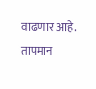वाढणार आहे. तापमान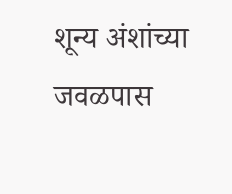शून्य अंशांच्या जवळपास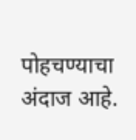पोहचण्याचा अंदाज आहे.